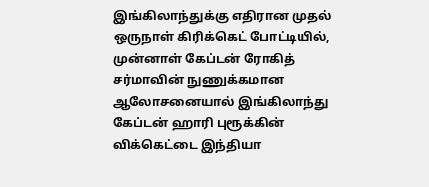இங்கிலாந்துக்கு எதிரான முதல் ஒருநாள் கிரிக்கெட் போட்டியில், முன்னாள் கேப்டன் ரோகித் சர்மாவின் நுணுக்கமான ஆலோசனையால் இங்கிலாந்து கேப்டன் ஹாரி புரூக்கின் விக்கெட்டை இந்தியா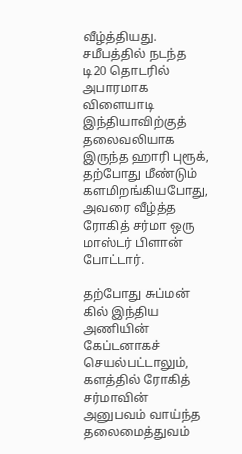வீழ்த்தியது. சமீபத்தில் நடந்த டி20 தொடரில் அபாரமாக விளையாடி இந்தியாவிற்குத் தலைவலியாக இருந்த ஹாரி புரூக், தற்போது மீண்டும் களமிறங்கியபோது, அவரை வீழ்த்த ரோகித் சர்மா ஒரு மாஸ்டர் பிளான் போட்டார்.

தற்போது சுப்மன் கில் இந்திய அணியின் கேப்டனாகச் செயல்பட்டாலும், களத்தில் ரோகித் சர்மாவின் அனுபவம் வாய்ந்த தலைமைத்துவம்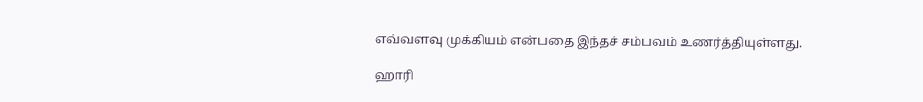எவ்வளவு முக்கியம் என்பதை இந்தச் சம்பவம் உணர்த்தியுள்ளது.

ஹாரி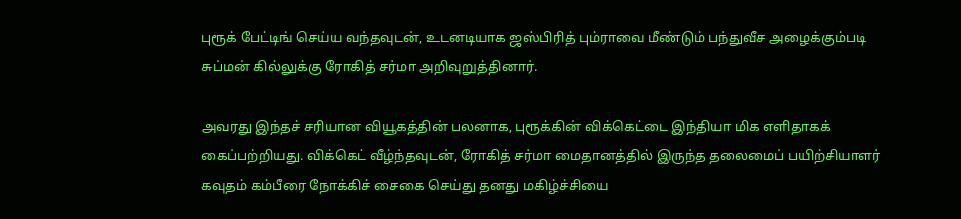புரூக் பேட்டிங் செய்ய வந்தவுடன், உடனடியாக ஜஸ்பிரித் பும்ராவை மீண்டும் பந்துவீச அழைக்கும்படி சுப்மன் கில்லுக்கு ரோகித் சர்மா அறிவுறுத்தினார்.

அவரது இந்தச் சரியான வியூகத்தின் பலனாக, புரூக்கின் விக்கெட்டை இந்தியா மிக எளிதாகக் கைப்பற்றியது. விக்கெட் வீழ்ந்தவுடன், ரோகித் சர்மா மைதானத்தில் இருந்த தலைமைப் பயிற்சியாளர் கவுதம் கம்பீரை நோக்கிச் சைகை செய்து தனது மகிழ்ச்சியை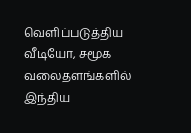வெளிப்படுத்திய வீடியோ, சமூக வலைதளங்களில் இந்திய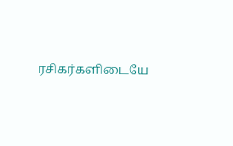ரசிகர்களிடையே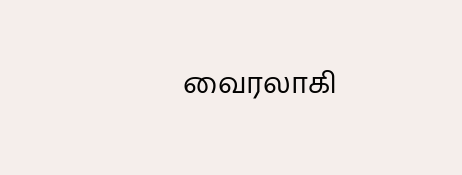வைரலாகி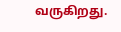வருகிறது.